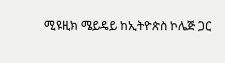ሚዩዚክ ሜይዴይ ከኢትዮጵስ ኮሌጅ ጋር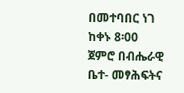በመተባበር ነገ ከቀኑ 8፡00 ጀምሮ በብሔራዊ ቤተ- መፃሕፍትና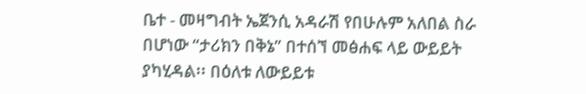ቤተ - መዛግብት ኤጀንሲ አዳራሽ የበሁሉም አለበል ስራ በሆነው “ታሪክን በቅኔ” በተሰኘ መፅሐፍ ላይ ውይይት ያካሂዳል፡፡ በዕለቱ ለውይይቱ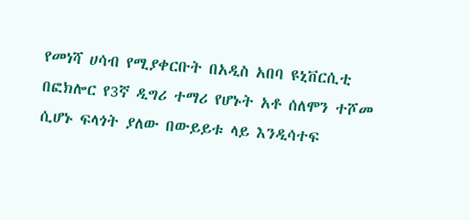የመነሻ ሀሳብ የሚያቀርቡት በአዲስ አበባ ዩኒቨርሲቲ በፎክሎር የ3ኛ ዲግሪ ተማሪ የሆኑት አቶ ሰለሞን ተሾመ ሲሆኑ ፍላጎት ያለው በውይይቱ ላይ እንዲሳተፍ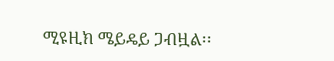ሚዩዚክ ሜይዴይ ጋብዟል፡፡